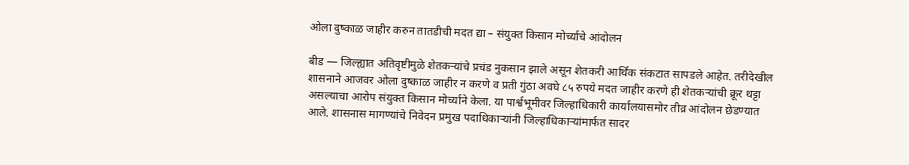ओला दुष्काळ जाहीर करुन तातडीची मदत द्या – संयुक्त किसान मोर्च्याचे आंदोलन

बीड — जिल्ह्यात अतिवृष्टीमुळे शेतकऱ्यांचे प्रचंड नुकसान झाले असून शेतकरी आर्थिक संकटात सापडले आहेत. तरीदेखील शासनाने आजवर ओला दुष्काळ जाहीर न करणे व प्रती गुंठा अवघे ८५ रुपये मदत जाहीर करणे ही शेतकऱ्यांची क्रूर थट्टा असल्याचा आरोप संयुक्त किसान मोर्च्याने केला. या पार्श्वभूमीवर जिल्हाधिकारी कार्यालयासमोर तीव्र आंदोलन छेडण्यात आले. शासनास मागण्यांचे निवेदन प्रमुख पदाधिकाऱ्यांनी जिल्हाधिकाऱ्यांमार्फत सादर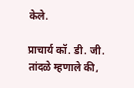केले.

प्राचार्य कॉ. डी. जी. तांदळे म्हणाले की,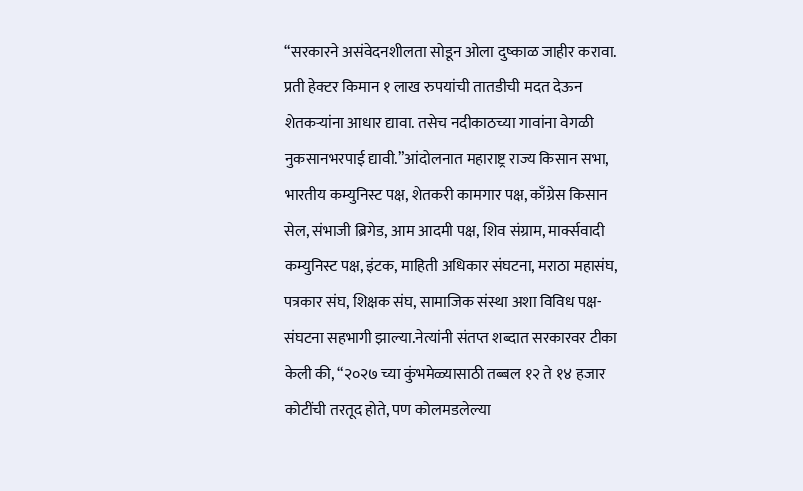“सरकारने असंवेदनशीलता सोडून ओला दुष्काळ जाहीर करावा. प्रती हेक्टर किमान १ लाख रुपयांची तातडीची मदत देऊन शेतकऱ्यांना आधार द्यावा. तसेच नदीकाठच्या गावांना वेगळी नुकसानभरपाई द्यावी.”आंदोलनात महाराष्ट्र राज्य किसान सभा, भारतीय कम्युनिस्ट पक्ष, शेतकरी कामगार पक्ष, काँग्रेस किसान सेल, संभाजी ब्रिगेड, आम आदमी पक्ष, शिव संग्राम, मार्क्सवादी कम्युनिस्ट पक्ष, इंटक, माहिती अधिकार संघटना, मराठा महासंघ, पत्रकार संघ, शिक्षक संघ, सामाजिक संस्था अशा विविध पक्ष-संघटना सहभागी झाल्या.नेत्यांनी संतप्त शब्दात सरकारवर टीका केली की, “२०२७ च्या कुंभमेळ्यासाठी तब्बल १२ ते १४ हजार कोटींची तरतूद होते, पण कोलमडलेल्या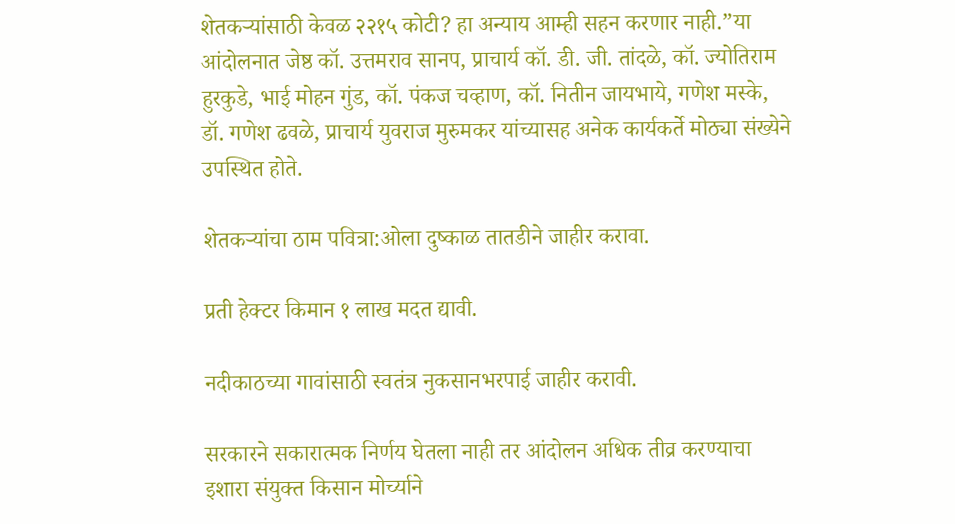शेतकऱ्यांसाठी केवळ २२१५ कोटी? हा अन्याय आम्ही सहन करणार नाही.”या आंदोलनात जेष्ठ कॉ. उत्तमराव सानप, प्राचार्य कॉ. डी. जी. तांदळे, कॉ. ज्योतिराम हुरकुडे, भाई मोहन गुंड, कॉ. पंकज चव्हाण, कॉ. नितीन जायभाये, गणेश मस्के, डॉ. गणेश ढवळे, प्राचार्य युवराज मुरुमकर यांच्यासह अनेक कार्यकर्ते मोठ्या संख्येने उपस्थित होते.

शेतकऱ्यांचा ठाम पवित्रा:ओला दुष्काळ तातडीने जाहीर करावा.

प्रती हेक्टर किमान १ लाख मदत द्यावी.

नदीकाठच्या गावांसाठी स्वतंत्र नुकसानभरपाई जाहीर करावी.

सरकारने सकारात्मक निर्णय घेतला नाही तर आंदोलन अधिक तीव्र करण्याचा इशारा संयुक्त किसान मोर्च्याने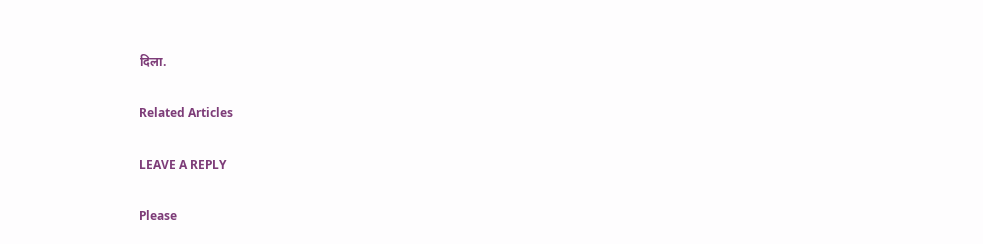दिला.

Related Articles

LEAVE A REPLY

Please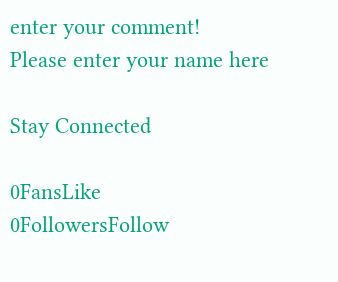enter your comment!
Please enter your name here

Stay Connected

0FansLike
0FollowersFollow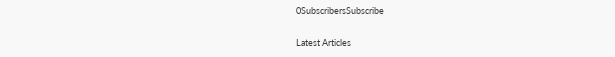0SubscribersSubscribe

Latest Articles